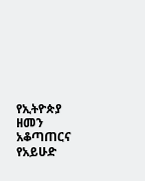የኢትዮጵያ ዘመን አቆጣጠርና የአይሁድ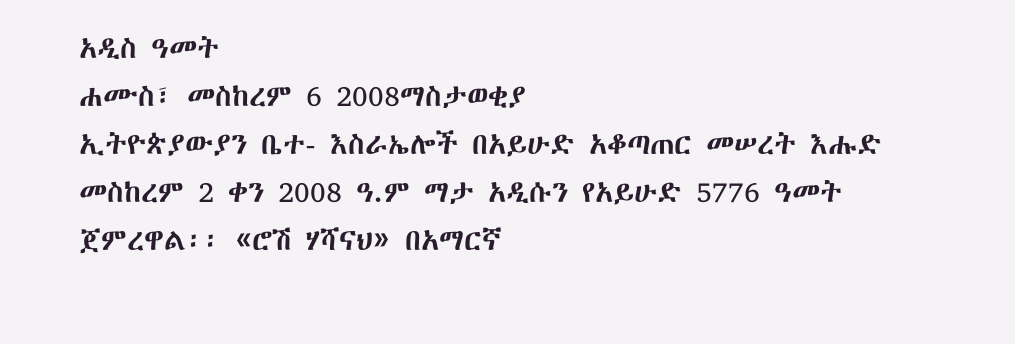አዲስ ዓመት
ሐሙስ፣ መስከረም 6 2008ማስታወቂያ
ኢትዮጵያውያን ቤተ- እስራኤሎች በአይሁድ አቆጣጠር መሠረት እሑድ መስከረም 2 ቀን 2008 ዓ.ም ማታ አዲሱን የአይሁድ 5776 ዓመት ጀምረዋል፡፡ «ሮሽ ሃሻናህ» በአማርኛ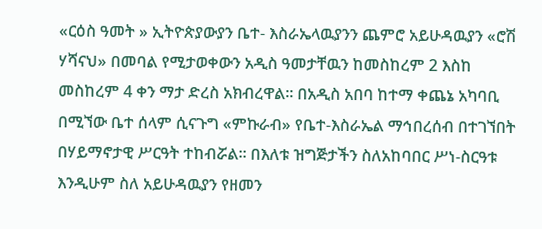«ርዕስ ዓመት » ኢትዮጵያውያን ቤተ- እስራኤላዉያንን ጨምሮ አይሁዳዉያን «ሮሽ ሃሻናህ» በመባል የሚታወቀውን አዲስ ዓመታቸዉን ከመስከረም 2 እስከ መስከረም 4 ቀን ማታ ድረስ አክብረዋል፡፡ በአዲስ አበባ ከተማ ቀጨኔ አካባቢ በሚኘው ቤተ ሰላም ሲናጉግ «ምኩራብ» የቤተ-እስራኤል ማኅበረሰብ በተገኘበት በሃይማኖታዊ ሥርዓት ተከብሯል፡፡ በእለቱ ዝግጅታችን ስለአከባበር ሥነ-ስርዓቱ እንዲሁም ስለ አይሁዳዉያን የዘመን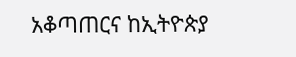አቆጣጠርና ከኢትዮጵያ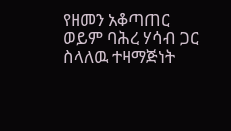የዘመን አቆጣጠር ወይም ባሕረ ሃሳብ ጋር ስላለዉ ተዛማጅነት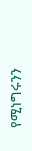የሚነግሩንን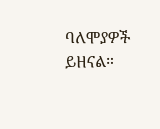ባለሞያዎች ይዘናል።